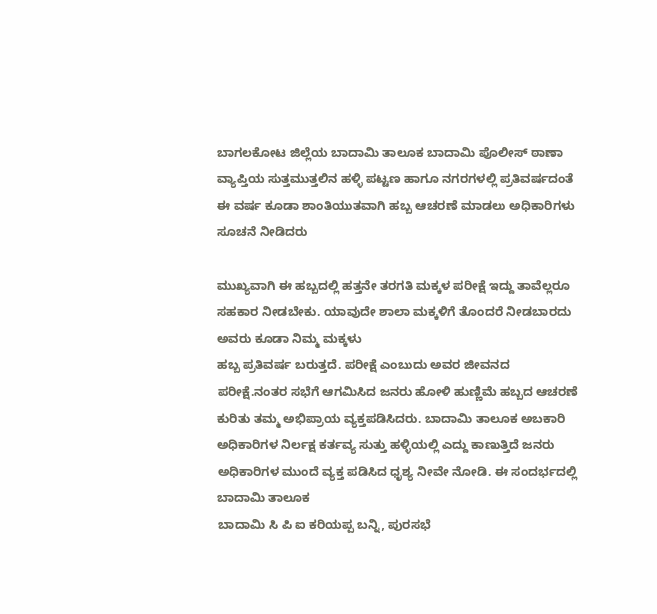ಬಾಗಲಕೋಟ ಜಿಲ್ಲೆಯ ಬಾದಾಮಿ ತಾಲೂಕ ಬಾದಾಮಿ ಪೊಲೀಸ್ ಠಾಣಾ ವ್ಯಾಪ್ತಿಯ ಸುತ್ತಮುತ್ತಲಿನ ಹಳ್ಳಿ ಪಟ್ಟಣ ಹಾಗೂ ನಗರಗಳಲ್ಲಿ ಪ್ರತಿವರ್ಷದಂತೆ ಈ ವರ್ಷ ಕೂಡಾ ಶಾಂತಿಯುತವಾಗಿ ಹಬ್ಬ ಆಚರಣೆ ಮಾಡಲು ಅಧಿಕಾರಿಗಳು ಸೂಚನೆ ನೀಡಿದರು

ಮುಖ್ಯವಾಗಿ ಈ ಹಬ್ಬದಲ್ಲಿ ಹತ್ತನೇ ತರಗತಿ ಮಕ್ಕಳ ಪರೀಕ್ಷೆ ಇದ್ದು ತಾವೆಲ್ಲರೂ ಸಹಕಾರ ನೀಡಬೇಕು. ಯಾವುದೇ ಶಾಲಾ ಮಕ್ಕಳಿಗೆ ತೊಂದರೆ ನೀಡಬಾರದು ಅವರು ಕೂಡಾ ನಿಮ್ಮ ಮಕ್ಕಳು
ಹಬ್ಬ ಪ್ರತಿವರ್ಷ ಬರುತ್ತದೆ. ಪರೀಕ್ಷೆ ಎಂಬುದು ಅವರ ಜೀವನದ ಪರೀಕ್ಷೆ.ನಂತರ ಸಭೆಗೆ ಆಗಮಿಸಿದ ಜನರು ಹೋಳಿ ಹುಣ್ಣಿಮೆ ಹಬ್ಬದ ಆಚರಣೆ ಕುರಿತು ತಮ್ಮ ಅಭಿಪ್ರಾಯ ವ್ಯಕ್ತಪಡಿಸಿದರು. ಬಾದಾಮಿ ತಾಲೂಕ ಅಬಕಾರಿ
ಅಧಿಕಾರಿಗಳ ನಿರ್ಲಕ್ಷ ಕರ್ತವ್ಯ ಸುತ್ತು ಹಳ್ಳಿಯಲ್ಲಿ ಎದ್ದು ಕಾಣುತ್ತಿದೆ ಜನರು ಅಧಿಕಾರಿಗಳ ಮುಂದೆ ವ್ಯಕ್ತ ಪಡಿಸಿದ ಧೃಶ್ಯ ನೀವೇ ನೋಡಿ. ಈ ಸಂದರ್ಭದಲ್ಲಿ ಬಾದಾಮಿ ತಾಲೂಕ
ಬಾದಾಮಿ ಸಿ ಪಿ ಐ ಕರಿಯಪ್ಪ ಬನ್ನಿ, ಪುರಸಭೆ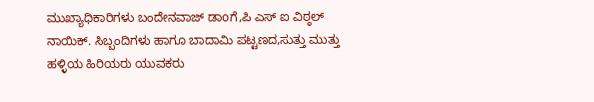ಮುಖ್ಯಾಧಿಕಾರಿಗಳು ಬಂದೇನವಾಜ್ ಡಾoಗೆ,ಪಿ ಎಸ್ ಐ ವಿಠ್ಠಲ್ ನಾಯಿಕ್. ಸಿಬ್ಬಂದಿಗಳು ಹಾಗೂ ಬಾದಾಮಿ ಪಟ್ಟಣದ,ಸುತ್ತು ಮುತ್ತು ಹಳ್ಳಿಯ ಹಿರಿಯರು ಯುವಕರು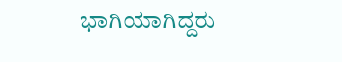ಭಾಗಿಯಾಗಿದ್ದರು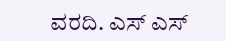ವರದಿ. ಎಸ್ ಎಸ್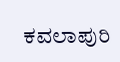ಕವಲಾಪುರಿ